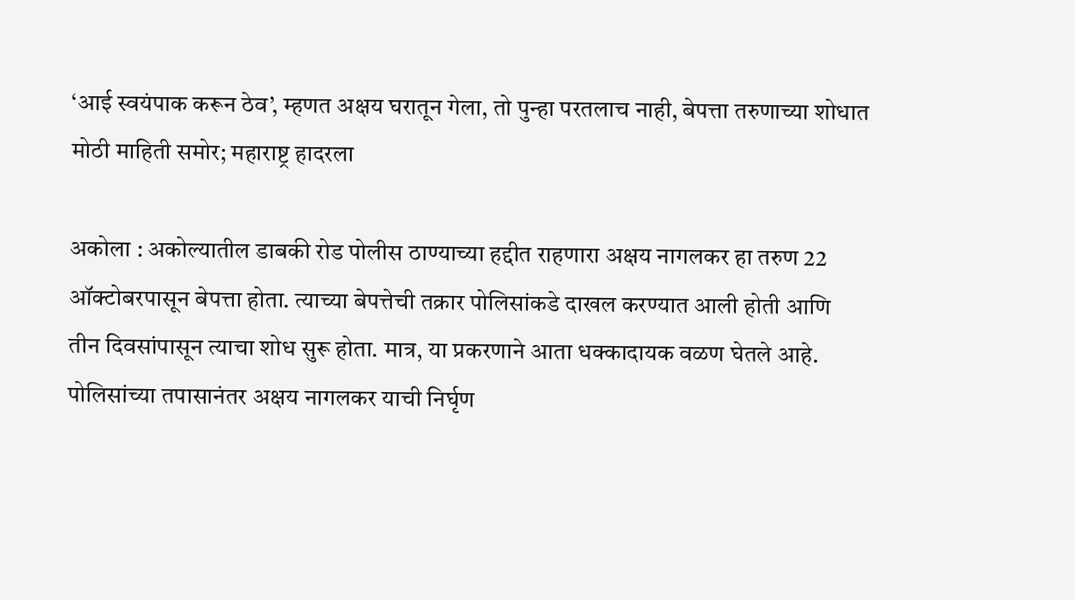‘आई स्वयंपाक करून ठेव’, म्हणत अक्षय घरातून गेला, तो पुन्हा परतलाच नाही, बेपत्ता तरुणाच्या शोधात मोठी माहिती समोर; महाराष्ट्र हादरला

अकोला : अकोल्यातील डाबकी रोड पोलीस ठाण्याच्या हद्दीत राहणारा अक्षय नागलकर हा तरुण 22 ऑक्टोबरपासून बेपत्ता होता. त्याच्या बेपत्तेची तक्रार पोलिसांकडे दाखल करण्यात आली होती आणि तीन दिवसांपासून त्याचा शोध सुरू होता. मात्र, या प्रकरणाने आता धक्कादायक वळण घेतले आहे. पोलिसांच्या तपासानंतर अक्षय नागलकर याची निर्घृण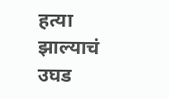हत्या झाल्याचं उघड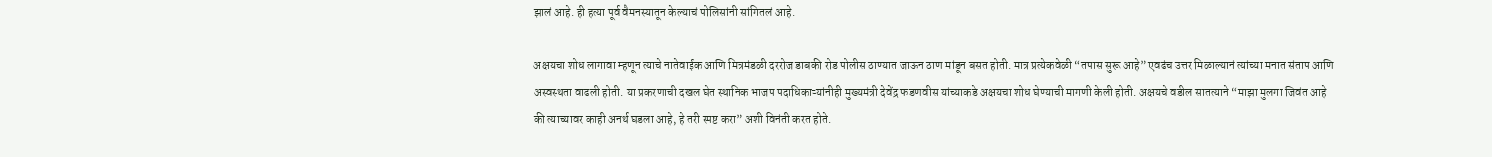झालं आहे. ही हत्या पूर्व वैमनस्यातून केल्याचं पोलिसांनी सांगितलं आहे.

अक्षयचा शोध लागावा म्हणून त्याचे नातेवाईक आणि मित्रमंडळी दररोज डाबकी रोड पोलीस ठाण्यात जाऊन ठाण मांडून बसत होती. मात्र प्रत्येकवेळी “तपास सुरू आहे” एवढंच उत्तर मिळाल्यानं त्यांच्या मनात संताप आणि अस्वस्थता वाढली होती. या प्रकरणाची दखल घेत स्थानिक भाजप पदाधिकाऱ्यांनीही मुख्यमंत्री देवेंद्र फडणवीस यांच्याकडे अक्षयचा शोध घेण्याची मागणी केली होती. अक्षयचे वडील सातत्याने “माझा मुलगा जिवंत आहे की त्याच्यावर काही अनर्थ घडला आहे, हे तरी स्पष्ट करा” अशी विनंती करत होते.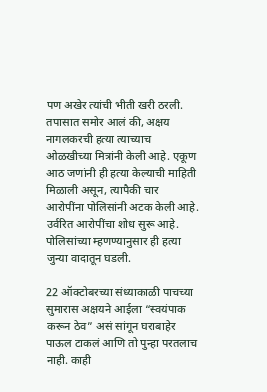पण अखेर त्यांची भीती खरी ठरली. तपासात समोर आलं की, अक्षय नागलकरची हत्या त्याच्याच ओळखीच्या मित्रांनी केली आहे. एकूण आठ जणांनी ही हत्या केल्याची माहिती मिळाली असून, त्यापैकी चार आरोपींना पोलिसांनी अटक केली आहे. उर्वरित आरोपींचा शोध सुरू आहे. पोलिसांच्या म्हणण्यानुसार ही हत्या जुन्या वादातून घडली.

22 ऑक्टोबरच्या संध्याकाळी पाचच्या सुमारास अक्षयने आईला “स्वयंपाक करून ठेव” असं सांगून घराबाहेर पाऊल टाकलं आणि तो पुन्हा परतलाच नाही. काही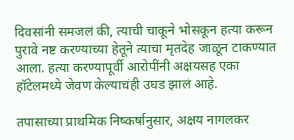दिवसांनी समजलं की, त्याची चाकूने भोसकून हत्या करून पुरावे नष्ट करण्याच्या हेतूने त्याचा मृतदेह जाळून टाकण्यात आला. हत्या करण्यापूर्वी आरोपींनी अक्षयसह एका हॉटेलमध्ये जेवण केल्याचंही उघड झालं आहे.

तपासाच्या प्राथमिक निष्कर्षानुसार, अक्षय नागलकर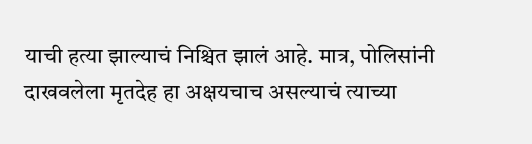याची हत्या झाल्याचं निश्चित झालं आहे. मात्र, पोलिसांनी दाखवलेला मृतदेह हा अक्षयचाच असल्याचं त्याच्या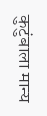कुटुंबाला मान्य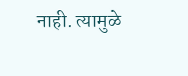नाही. त्यामुळे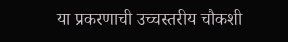या प्रकरणाची उच्चस्तरीय चौकशी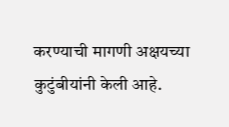करण्याची मागणी अक्षयच्या कुटुंबीयांनी केली आहे.